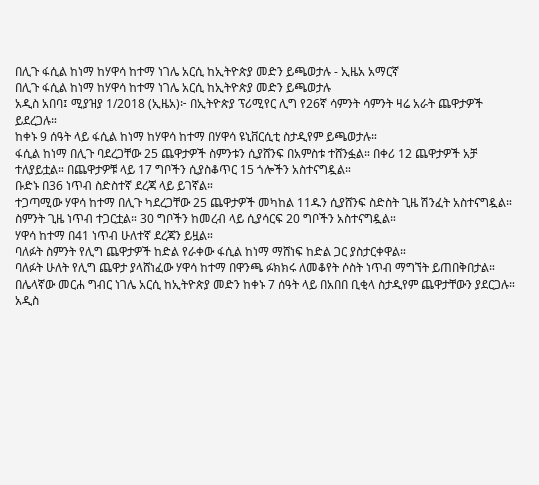በሊጉ ፋሲል ከነማ ከሃዋሳ ከተማ ነገሌ አርሲ ከኢትዮጵያ መድን ይጫወታሉ - ኢዜአ አማርኛ
በሊጉ ፋሲል ከነማ ከሃዋሳ ከተማ ነገሌ አርሲ ከኢትዮጵያ መድን ይጫወታሉ
አዲስ አበባ፤ ሚያዝያ 1/2018 (ኢዜአ)፦ በኢትዮጵያ ፕሪሚየር ሊግ የ26ኛ ሳምንት ሳምንት ዛሬ አራት ጨዋታዎች ይደረጋሉ።
ከቀኑ 9 ሰዓት ላይ ፋሲል ከነማ ከሃዋሳ ከተማ በሃዋሳ ዩኒቨርሲቲ ስታዲየም ይጫወታሉ።
ፋሲል ከነማ በሊጉ ባደረጋቸው 25 ጨዋታዎች ስምንቱን ሲያሸንፍ በአምስቱ ተሸንፏል። በቀሪ 12 ጨዋታዎች አቻ ተለያይቷል። በጨዋታዎቹ ላይ 17 ግቦችን ሲያስቆጥር 15 ጎሎችን አስተናግዷል።
ቡድኑ በ36 ነጥብ ስድስተኛ ደረጃ ላይ ይገኛል።
ተጋጣሚው ሃዋሳ ከተማ በሊጉ ካደረጋቸው 25 ጨዋታዎች መካከል 11ዱን ሲያሸንፍ ስድስት ጊዜ ሽንፈት አስተናግዷል። ስምንት ጊዜ ነጥብ ተጋርቷል። 30 ግቦችን ከመረብ ላይ ሲያሳርፍ 20 ግቦችን አስተናግዷል።
ሃዋሳ ከተማ በ41 ነጥብ ሁለተኛ ደረጃን ይዟል።
ባለፉት ስምንት የሊግ ጨዋታዎች ከድል የራቀው ፋሲል ከነማ ማሸነፍ ከድል ጋር ያስታርቀዋል።
ባለፉት ሁለት የሊግ ጨዋታ ያላሸነፈው ሃዋሳ ከተማ በዋንጫ ፉክክሩ ለመቆየት ሶስት ነጥብ ማግኘት ይጠበቅበታል።
በሌላኛው መርሐ ግብር ነገሌ አርሲ ከኢትዮጵያ መድን ከቀኑ 7 ሰዓት ላይ በአበበ ቢቂላ ስታዲየም ጨዋታቸውን ያደርጋሉ።
አዲስ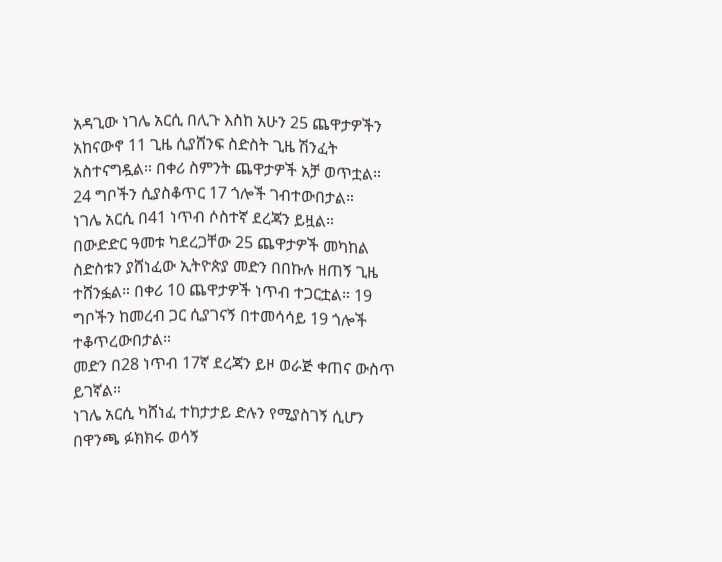አዳጊው ነገሌ አርሲ በሊጉ እስከ አሁን 25 ጨዋታዎችን አከናውኖ 11 ጊዜ ሲያሸንፍ ስድስት ጊዜ ሽንፈት አስተናግዷል። በቀሪ ስምንት ጨዋታዎች አቻ ወጥቷል። 24 ግቦችን ሲያስቆጥር 17 ጎሎች ገብተውበታል።
ነገሌ አርሲ በ41 ነጥብ ሶስተኛ ደረጃን ይዟል።
በውድድር ዓመቱ ካደረጋቸው 25 ጨዋታዎች መካከል ስድስቱን ያሸነፈው ኢትዮጵያ መድን በበኩሉ ዘጠኝ ጊዜ ተሸንፏል። በቀሪ 10 ጨዋታዎች ነጥብ ተጋርቷል። 19 ግቦችን ከመረብ ጋር ሲያገናኝ በተመሳሳይ 19 ጎሎች ተቆጥረውበታል።
መድን በ28 ነጥብ 17ኛ ደረጃን ይዞ ወራጅ ቀጠና ውስጥ ይገኛል።
ነገሌ አርሲ ካሸነፈ ተከታታይ ድሉን የሚያስገኝ ሲሆን በዋንጫ ፉክክሩ ወሳኝ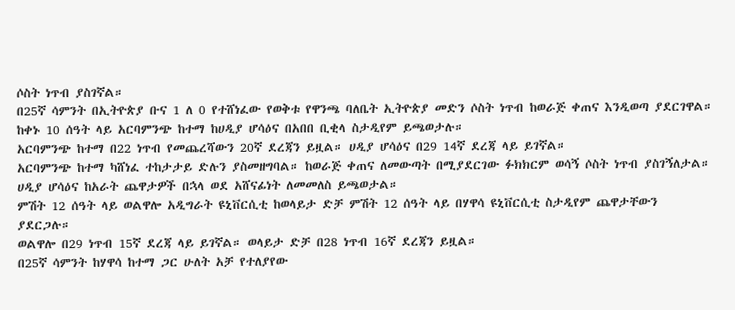ሶስት ነጥብ ያስገኛል።
በ25ኛ ሳምንት በኢትዮጵያ ቡና 1 ለ 0 የተሸነፈው የወቅቱ የዋንጫ ባለቤት ኢትዮጵያ መድን ሶስት ነጥብ ከወራጅ ቀጠና እንዲወጣ ያደርገዋል።
ከቀኑ 10 ሰዓት ላይ አርባምንጭ ከተማ ከሀዲያ ሆሳዕና በአበበ ቢቂላ ስታዲየም ይጫወታሉ።
አርባምንጭ ከተማ በ22 ነጥብ የመጨረሻውን 20ኛ ደረጃን ይዟል። ሀዲያ ሆሳዕና በ29 14ኛ ደረጃ ላይ ይገኛል።
አርባምንጭ ከተማ ካሸነፈ ተከታታይ ድሉን ያስመዘግባል። ከወራጅ ቀጠና ለመውጣት በሚያደርገው ፉክክርም ወሳኝ ሶስት ነጥብ ያስገኝለታል።
ሀዲያ ሆሳዕና ከአራት ጨዋታዎች በኋላ ወደ አሸናፊነት ለመመለስ ይጫወታል።
ምሽት 12 ሰዓት ላይ ወልዋሎ አዲግራት ዩኒቨርሲቲ ከወላይታ ድቻ ምሽት 12 ሰዓት ላይ በሃዋሳ ዩኒቨርሲቲ ስታዲየም ጨዋታቸውን ያደርጋሉ።
ወልዋሎ በ29 ነጥብ 15ኛ ደረጃ ላይ ይገኛል። ወላይታ ድቻ በ28 ነጥብ 16ኛ ደረጃን ይዟል።
በ25ኛ ሳምንት ከሃዋሳ ከተማ ጋር ሁለት አቻ የተለያየው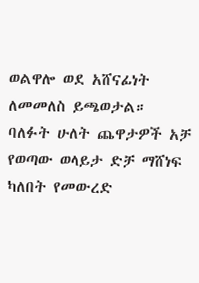ወልዋሎ ወደ አሸናፊነት ለመመለስ ይጫወታል።
ባለፉት ሁለት ጨዋታዎች አቻ የወጣው ወላይታ ድቻ ማሸነፍ ካለበት የመውረድ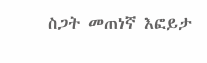ስጋት መጠነኛ እፎይታ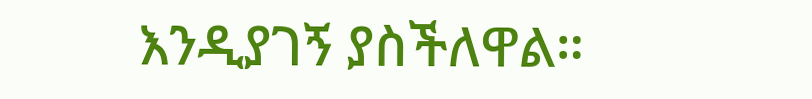እንዲያገኝ ያስችለዋል።